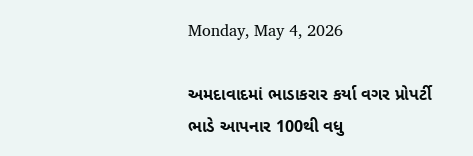Monday, May 4, 2026

અમદાવાદમાં ભાડાકરાર કર્યા વગર પ્રોપર્ટી ભાડે આપનાર 100થી વધુ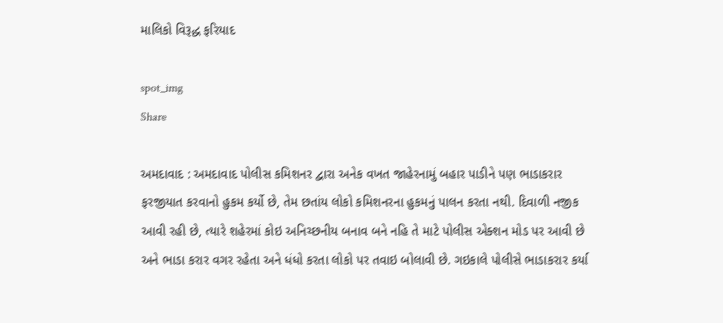માલિકો વિરૂદ્ધ ફરિયાદ

spot_img
Share

અમદાવાદ : અમદાવાદ પોલીસ કમિશનર દ્વારા અનેક વખત જાહેરનામું બહાર પાડીને પણ ભાડાકરાર ફરજીયાત કરવાનો હુકમ કર્યો છે, તેમ છતાંય લોકો કમિશનરના હુકમનું પાલન કરતા નથી. દિવાળી નજીક આવી રહી છે, ત્યારે શહેરમાં કોઇ અનિચ્છનીય બનાવ બને નહિ તે માટે પોલીસ એક્શન મોડ પર આવી છે અને ભાડા કરાર વગર રહેતા અને ધંધો કરતા લોકો પર તવાઇ બોલાવી છે. ગઇકાલે પોલીસે ભાડાકરાર કર્યા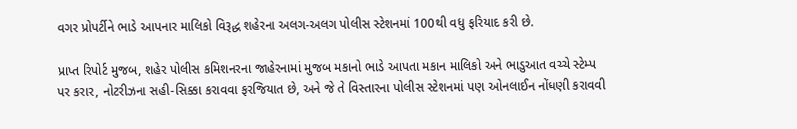વગર પ્રોપર્ટીને ભાડે આપનાર માલિકો વિરૂદ્ધ શહેરના અલગ-અલગ પોલીસ સ્ટેશનમાં 100થી વધુ ફરિયાદ કરી છે.

પ્રાપ્ત રિપોર્ટ મુજબ, શહેર પોલીસ કમિશનરના જાહેરનામાં મુજબ મકાનો ભાડે આપતા મકાન માલિકો અને ભાડુઆત વચ્ચે સ્ટેમ્પ પર કરાર, નોટરીઝના સહી-સિક્કા કરાવવા ફરજિયાત છે, અને જે તે વિસ્તારના પોલીસ સ્ટેશનમાં પણ ઓનલાઈન નોંધણી કરાવવી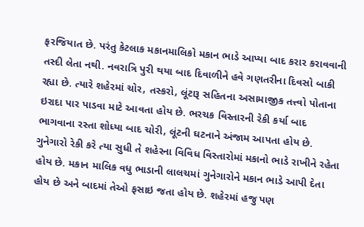ફરજિયાત છે. પરંતુ કેટલાક મકાનમાલિકો મકાન ભાડે આપ્યા બાદ કરાર કરાવવાની તસ્દી લેતા નથી. નવરાત્રિ પુરી થયા બાદ દિવાળીને હવે ગણતરીના દિવસો બાકી રહ્યા છે. ત્યારે શહેરમાં ચોર, તસ્કરો, લૂંટારૂ સહિતના અસામાજીક તત્ત્વો પોતાના ઇરાદા પાર પાડવા માટે આવતા હોય છે. ભરચક વિસ્તારની રેકી કર્યા બાદ ભાગવાના રસ્તા શોધ્યા બાદ ચોરી, લૂંટની ઘટનાને અંજામ આપતા હોય છે. ગુનેગારો રેકી કરે ત્યા સુધી તે શહેરના વિવિધ વિસ્તારોમાં મકાનો ભાડે રાખીને રહેતા હોય છે. મકાન માલિક વધુ ભાડાની લાલચમાં ગુનેગારોને મકાન ભાડે આપી દેતા હોય છે અને બાદમાં તેઓ ફસાઇ જતા હોય છે. શહેરમાં હજુ પણ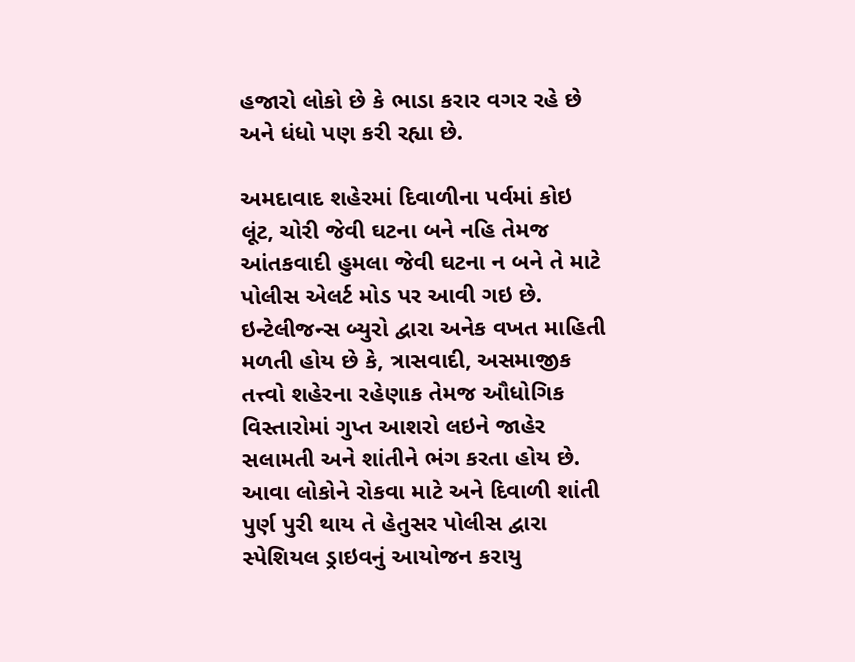હજારો લોકો છે કે ભાડા કરાર વગર રહે છે અને ધંધો પણ કરી રહ્યા છે.

અમદાવાદ શહેરમાં દિવાળીના પર્વમાં કોઇ લૂંટ, ચોરી જેવી ઘટના બને નહિ તેમજ આંતકવાદી હુમલા જેવી ઘટના ન બને તે માટે પોલીસ એલર્ટ મોડ પર આવી ગઇ છે. ઇન્ટેલીજન્સ બ્યુરો દ્વારા અનેક વખત માહિતી મળતી હોય છે કે, ત્રાસવાદી, અસમાજીક તત્ત્વો શહેરના રહેણાક તેમજ ઔધોગિક વિસ્તારોમાં ગુપ્ત આશરો લઇને જાહેર સલામતી અને શાંતીને ભંગ કરતા હોય છે. આવા લોકોને રોકવા માટે અને દિવાળી શાંતી પુર્ણ પુરી થાય તે હેતુસર પોલીસ દ્વારા સ્પેશિયલ ડ્રાઇવનું આયોજન કરાયુ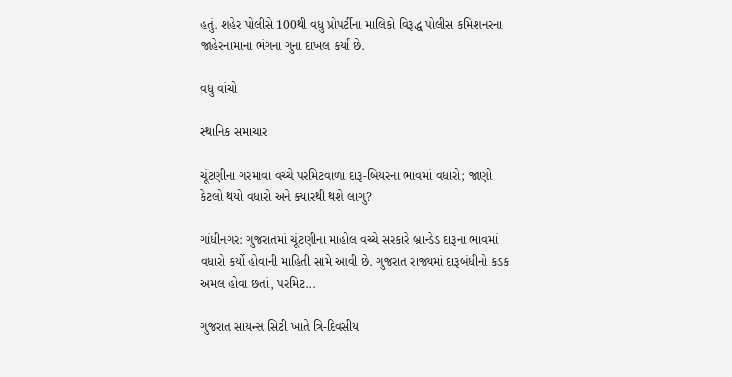હતું. શહેર પોલીસે 100થી વધુ પ્રોપર્ટીના માલિકો વિરૂદ્ધ પોલીસ કમિશનરના જાહેરનામાના ભંગના ગુના દાખલ કર્યા છે.

વધુ વાંચો

સ્થાનિક સમાચાર

ચૂંટણીના ગરમાવા વચ્ચે પરમિટવાળા દારૂ-બિયરના ભાવમાં વધારો; જાણો કેટલો થયો વધારો અને ક્યારથી થશે લાગુ?

ગાંધીનગર: ગુજરાતમાં ચૂંટણીના માહોલ વચ્ચે સરકારે બ્રાન્ડેડ દારૂના ભાવમાં વધારો કર્યો હોવાની માહિતી સામે આવી છે. ગુજરાત રાજ્યમાં દારૂબંધીનો કડક અમલ હોવા છતાં, પરમિટ...

ગુજરાત સાયન્સ સિટી ખાતે ત્રિ-દિવસીય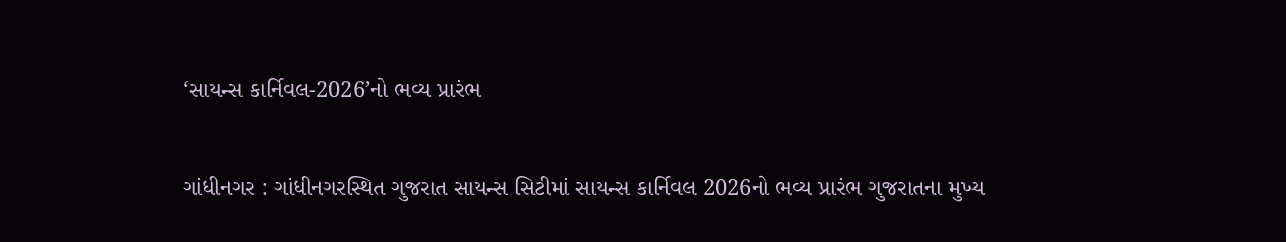‘સાયન્સ કાર્નિવલ-2026’નો ભવ્ય પ્રારંભ

ગાંધીનગર : ગાંધીનગરસ્થિત ગુજરાત સાયન્સ સિટીમાં સાયન્સ કાર્નિવલ 2026નો ભવ્ય પ્રારંભ ગુજરાતના મુખ્ય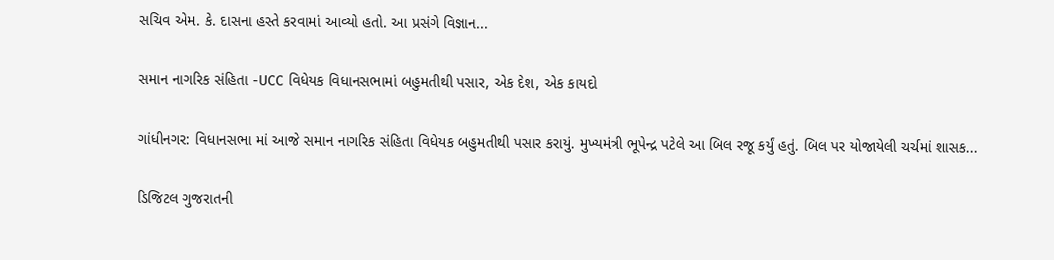સચિવ એમ. કે. દાસના હસ્તે કરવામાં આવ્યો હતો. આ પ્રસંગે વિજ્ઞાન...

સમાન નાગરિક સંહિતા -UCC વિધેયક વિધાનસભામાં બહુમતીથી પસાર, એક દેશ, એક કાયદો

ગાંધીનગર: વિધાનસભા માં આજે સમાન નાગરિક સંહિતા વિધેયક બહુમતીથી પસાર કરાયું. મુખ્યમંત્રી ભૂપેન્દ્ર પટેલે આ બિલ રજૂ કર્યું હતું. બિલ પર યોજાયેલી ચર્ચમાં શાસક...

ડિજિટલ ગુજરાતની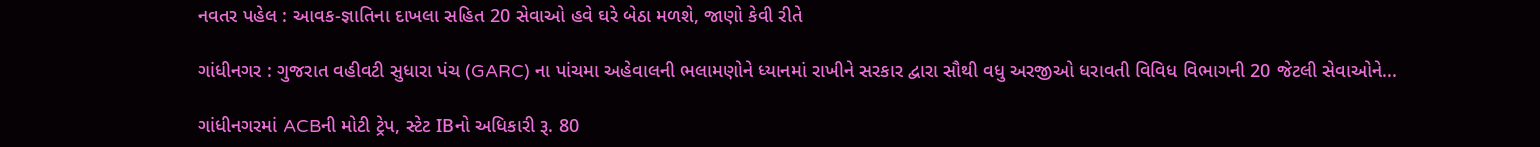નવતર પહેલ : આવક-જ્ઞાતિના દાખલા સહિત 20 સેવાઓ હવે ઘરે બેઠા મળશે, જાણો કેવી રીતે

ગાંધીનગર : ગુજરાત વહીવટી સુધારા પંચ (GARC) ના પાંચમા અહેવાલની ભલામણોને ધ્યાનમાં રાખીને સરકાર દ્વારા સૌથી વધુ અરજીઓ ધરાવતી વિવિધ વિભાગની 20 જેટલી સેવાઓને...

ગાંધીનગરમાં ACBની મોટી ટ્રેપ, સ્ટેટ IBનો અધિકારી રૂ. 80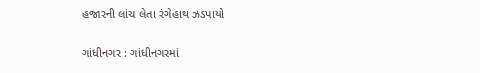હજારની લાંચ લેતા રંગેહાથ ઝડપાયો

ગાંધીનગર : ગાંધીનગરમાં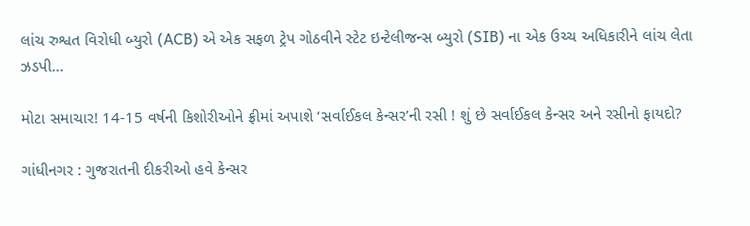લાંચ રુશ્વત વિરોધી બ્યુરો (ACB) એ એક સફળ ટ્રેપ ગોઠવીને સ્ટેટ ઇન્ટેલીજન્સ બ્યુરો (SIB) ના એક ઉચ્ચ અધિકારીને લાંચ લેતા ઝડપી...

મોટા સમાચાર! 14-15 વર્ષની કિશોરીઓને ફ્રીમાં અપાશે ‘સર્વાઈકલ કેન્સર’ની રસી ! શું છે સર્વાઈકલ કેન્સર અને રસીનો ફાયદો?

ગાંધીનગર : ગુજરાતની દીકરીઓ હવે કેન્સર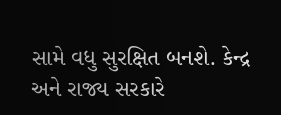સામે વધુ સુરક્ષિત બનશે. કેન્દ્ર અને રાજ્ય સરકારે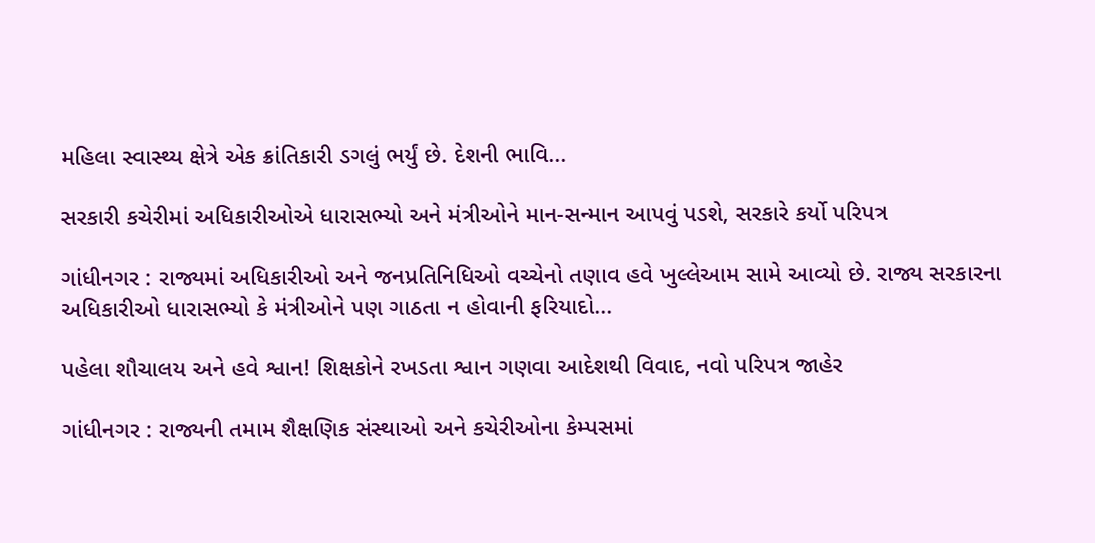મહિલા સ્વાસ્થ્ય ક્ષેત્રે એક ક્રાંતિકારી ડગલું ભર્યું છે. દેશની ભાવિ...

સરકારી કચેરીમાં અધિકારીઓએ ધારાસભ્યો અને મંત્રીઓને માન-સન્માન આપવું પડશે, સરકારે કર્યો પરિપત્ર

ગાંધીનગર : રાજ્યમાં અધિકારીઓ અને જનપ્રતિનિધિઓ વચ્ચેનો તણાવ હવે ખુલ્લેઆમ સામે આવ્યો છે. રાજ્ય સરકારના અધિકારીઓ ધારાસભ્યો કે મંત્રીઓને પણ ગાઠતા ન હોવાની ફરિયાદો...

પહેલા શૌચાલય અને હવે શ્વાન! શિક્ષકોને રખડતા શ્વાન ગણવા આદેશથી વિવાદ, નવો પરિપત્ર જાહેર

ગાંધીનગર : રાજ્યની તમામ શૈક્ષણિક સંસ્થાઓ અને કચેરીઓના કેમ્પસમાં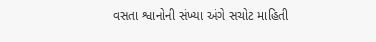વસતા શ્વાનોની સંખ્યા અંગે સચોટ માહિતી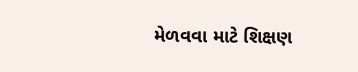મેળવવા માટે શિક્ષણ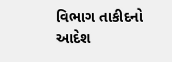વિભાગ તાકીદનો આદેશ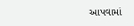આપવામાં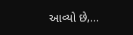આવ્યો છે,...